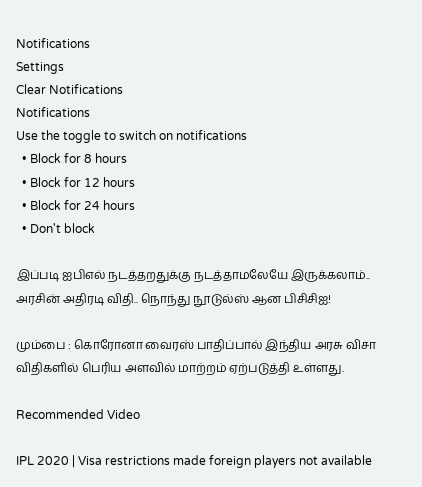Notifications
Settings
Clear Notifications
Notifications
Use the toggle to switch on notifications
  • Block for 8 hours
  • Block for 12 hours
  • Block for 24 hours
  • Don't block

இப்படி ஐபிஎல் நடத்தறதுக்கு நடத்தாமலேயே இருக்கலாம்.. அரசின் அதிரடி விதி.. நொந்து நூடுல்ஸ் ஆன பிசிசிஐ!

மும்பை : கொரோனா வைரஸ் பாதிப்பால் இந்திய அரசு விசா விதிகளில் பெரிய அளவில் மாற்றம் ஏற்படுத்தி உள்ளது.

Recommended Video

IPL 2020 | Visa restrictions made foreign players not available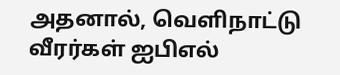அதனால், வெளிநாட்டு வீரர்கள் ஐபிஎல்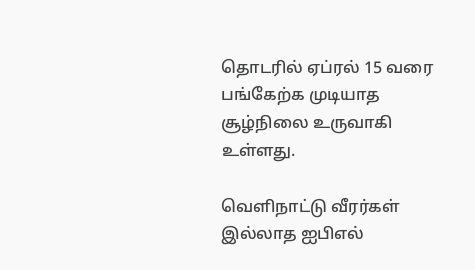தொடரில் ஏப்ரல் 15 வரை பங்கேற்க முடியாத சூழ்நிலை உருவாகி உள்ளது.

வெளிநாட்டு வீரர்கள் இல்லாத ஐபிஎல்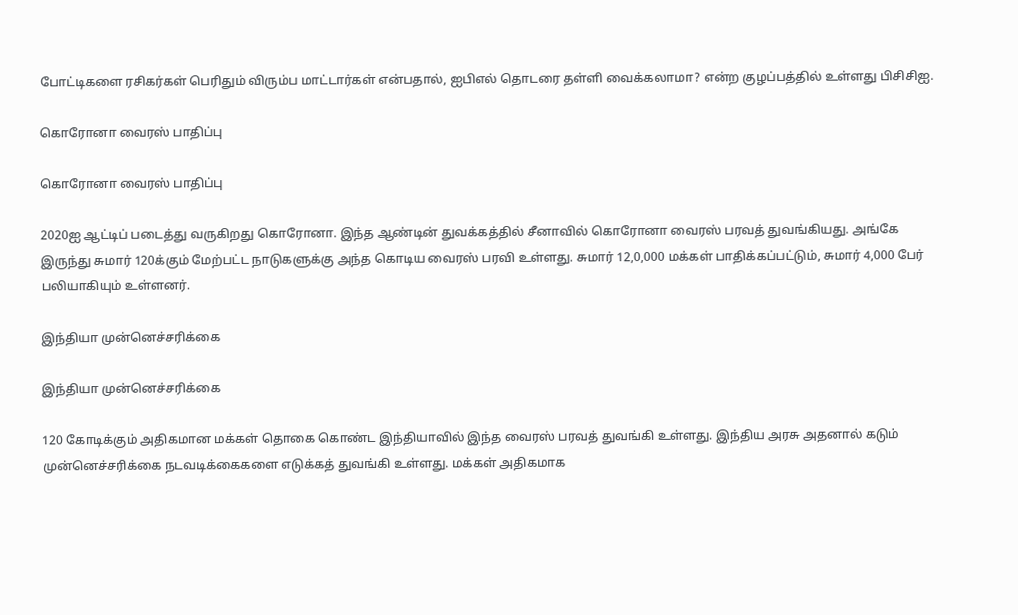போட்டிகளை ரசிகர்கள் பெரிதும் விரும்ப மாட்டார்கள் என்பதால், ஐபிஎல் தொடரை தள்ளி வைக்கலாமா? என்ற குழப்பத்தில் உள்ளது பிசிசிஐ.

கொரோனா வைரஸ் பாதிப்பு

கொரோனா வைரஸ் பாதிப்பு

2020ஐ ஆட்டிப் படைத்து வருகிறது கொரோனா. இந்த ஆண்டின் துவக்கத்தில் சீனாவில் கொரோனா வைரஸ் பரவத் துவங்கியது. அங்கே இருந்து சுமார் 120க்கும் மேற்பட்ட நாடுகளுக்கு அந்த கொடிய வைரஸ் பரவி உள்ளது. சுமார் 12,0,000 மக்கள் பாதிக்கப்பட்டும், சுமார் 4,000 பேர் பலியாகியும் உள்ளனர்.

இந்தியா முன்னெச்சரிக்கை

இந்தியா முன்னெச்சரிக்கை

120 கோடிக்கும் அதிகமான மக்கள் தொகை கொண்ட இந்தியாவில் இந்த வைரஸ் பரவத் துவங்கி உள்ளது. இந்திய அரசு அதனால் கடும் முன்னெச்சரிக்கை நடவடிக்கைகளை எடுக்கத் துவங்கி உள்ளது. மக்கள் அதிகமாக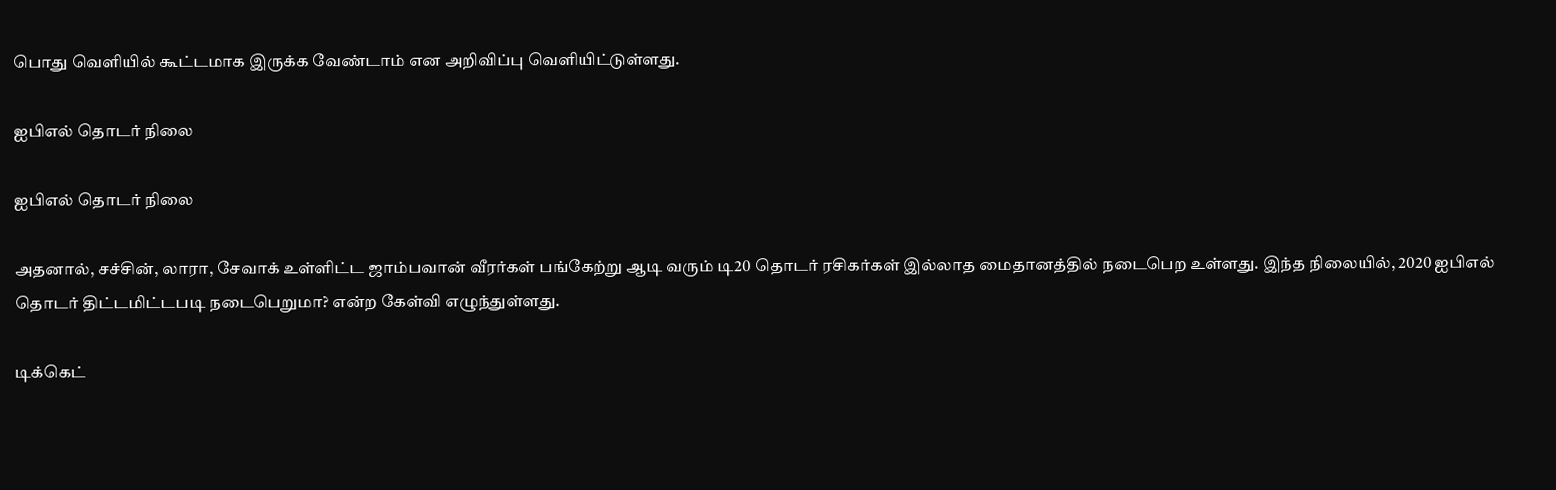பொது வெளியில் கூட்டமாக இருக்க வேண்டாம் என அறிவிப்பு வெளியிட்டுள்ளது.

ஐபிஎல் தொடர் நிலை

ஐபிஎல் தொடர் நிலை

அதனால், சச்சின், லாரா, சேவாக் உள்ளிட்ட ஜாம்பவான் வீரர்கள் பங்கேற்று ஆடி வரும் டி20 தொடர் ரசிகர்கள் இல்லாத மைதானத்தில் நடைபெற உள்ளது. இந்த நிலையில், 2020 ஐபிஎல் தொடர் திட்டமிட்டபடி நடைபெறுமா? என்ற கேள்வி எழுந்துள்ளது.

டிக்கெட்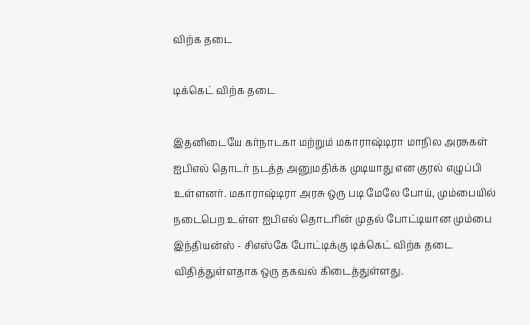விற்க தடை

டிக்கெட் விற்க தடை

இதனிடையே கர்நாடகா மற்றும் மகாராஷ்டிரா மாநில அரசுகள் ஐபிஎல் தொடர் நடத்த அனுமதிக்க முடியாது என குரல் எழுப்பி உள்ளனர். மகாராஷ்டிரா அரசு ஒரு படி மேலே போய், மும்பையில் நடைபெற உள்ள ஐபிஎல் தொடரின் முதல் போட்டியான மும்பை இந்தியன்ஸ் - சிஎஸ்கே போட்டிக்கு டிக்கெட் விற்க தடை விதித்துள்ளதாக ஒரு தகவல் கிடைத்துள்ளது.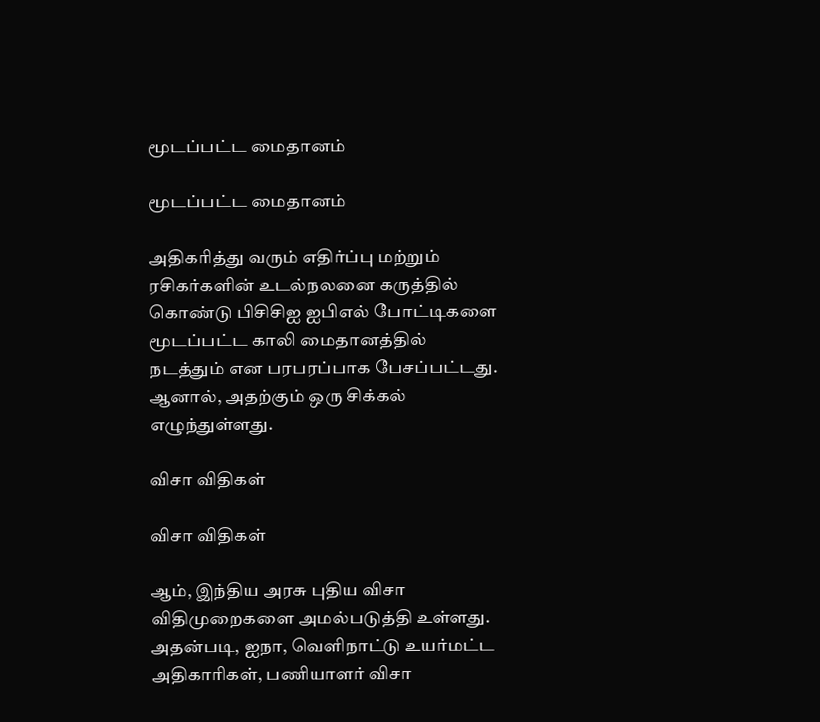மூடப்பட்ட மைதானம்

மூடப்பட்ட மைதானம்

அதிகரித்து வரும் எதிர்ப்பு மற்றும் ரசிகர்களின் உடல்நலனை கருத்தில் கொண்டு பிசிசிஐ ஐபிஎல் போட்டிகளை மூடப்பட்ட காலி மைதானத்தில் நடத்தும் என பரபரப்பாக பேசப்பட்டது. ஆனால், அதற்கும் ஒரு சிக்கல் எழுந்துள்ளது.

விசா விதிகள்

விசா விதிகள்

ஆம், இந்திய அரசு புதிய விசா விதிமுறைகளை அமல்படுத்தி உள்ளது. அதன்படி, ஐநா, வெளிநாட்டு உயர்மட்ட அதிகாரிகள், பணியாளர் விசா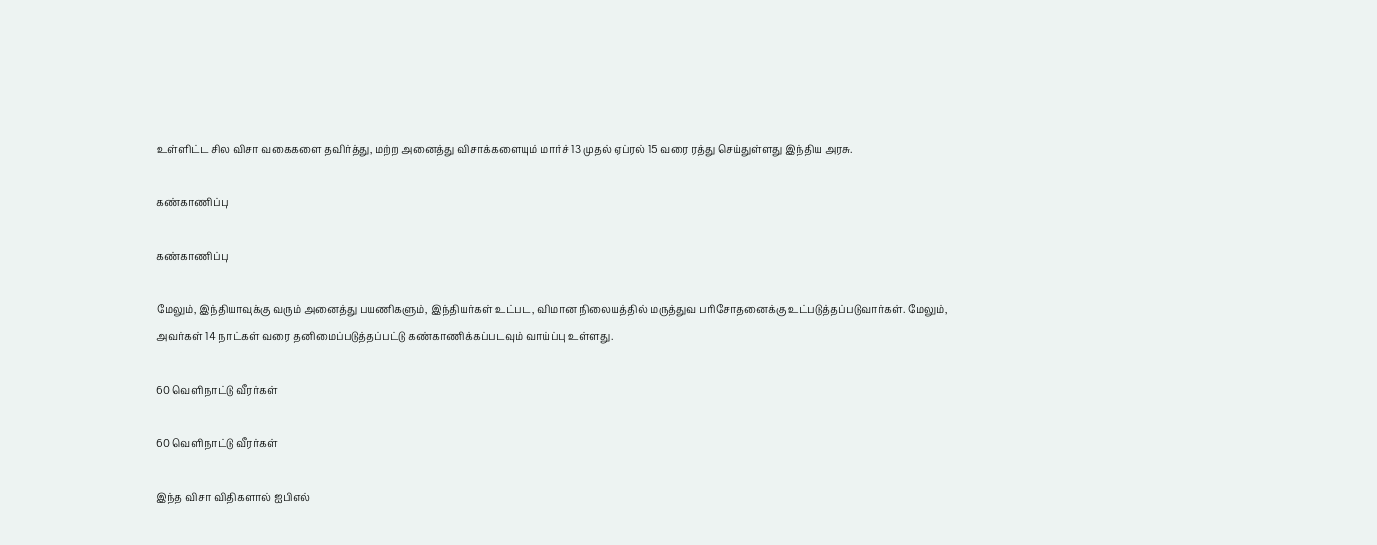உள்ளிட்ட சில விசா வகைகளை தவிர்த்து, மற்ற அனைத்து விசாக்களையும் மார்ச் 13 முதல் ஏப்ரல் 15 வரை ரத்து செய்துள்ளது இந்திய அரசு.

கண்காணிப்பு

கண்காணிப்பு

மேலும், இந்தியாவுக்கு வரும் அனைத்து பயணிகளும், இந்தியர்கள் உட்பட, விமான நிலையத்தில் மருத்துவ பரிசோதனைக்கு உட்படுத்தப்படுவார்கள். மேலும், அவர்கள் 14 நாட்கள் வரை தனிமைப்படுத்தப்பட்டு கண்காணிக்கப்படவும் வாய்ப்பு உள்ளது.

60 வெளிநாட்டு வீரர்கள்

60 வெளிநாட்டு வீரர்கள்

இந்த விசா விதிகளால் ஐபிஎல்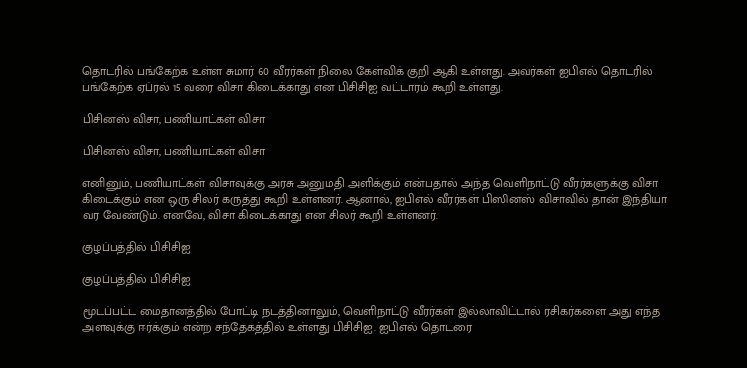தொடரில் பங்கேற்க உள்ள சுமார் 60 வீரர்கள் நிலை கேள்விக் குறி ஆகி உள்ளது. அவர்கள் ஐபிஎல் தொடரில் பங்கேற்க ஏப்ரல் 15 வரை விசா கிடைக்காது என பிசிசிஐ வட்டாரம் கூறி உள்ளது.

பிசினஸ் விசா, பணியாட்கள் விசா

பிசினஸ் விசா, பணியாட்கள் விசா

எனினும், பணியாட்கள் விசாவுக்கு அரசு அனுமதி அளிக்கும் என்பதால் அந்த வெளிநாட்டு வீரர்களுக்கு விசா கிடைக்கும் என ஒரு சிலர் கருத்து கூறி உள்ளனர். ஆனால், ஐபிஎல் வீரர்கள் பிஸினஸ் விசாவில் தான் இந்தியா வர வேண்டும். எனவே, விசா கிடைக்காது என சிலர் கூறி உள்ளனர்.

குழப்பத்தில் பிசிசிஐ

குழப்பத்தில் பிசிசிஐ

மூடப்பட்ட மைதானத்தில் போட்டி நடத்தினாலும், வெளிநாட்டு வீரர்கள் இல்லாவிட்டால் ரசிகர்களை அது எந்த அளவுக்கு ஈர்க்கும் என்ற சந்தேகத்தில் உள்ளது பிசிசிஐ. ஐபிஎல் தொடரை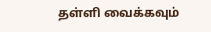தள்ளி வைக்கவும்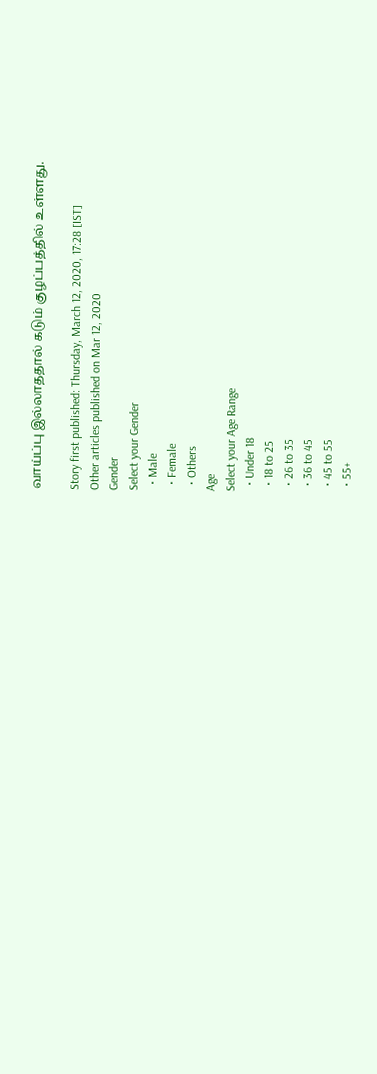வாய்ப்பு இல்லாததால் கடும் குழப்பத்தில் உள்ளது.

Story first published: Thursday, March 12, 2020, 17:28 [IST]
Other articles published on Mar 12, 2020
Gender
Select your Gender
  • Male
  • Female
  • Others
Age
Select your Age Range
  • Under 18
  • 18 to 25
  • 26 to 35
  • 36 to 45
  • 45 to 55
  • 55+